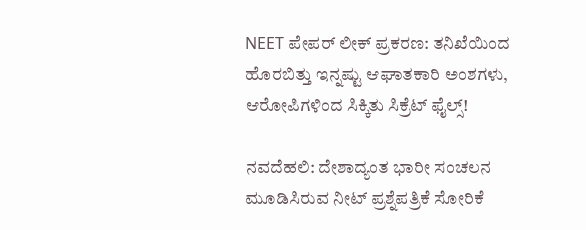NEET ಪೇಪರ್ ಲೀಕ್ ಪ್ರಕರಣ: ತನಿಖೆಯಿಂದ ಹೊರಬಿತ್ತು ಇನ್ನಷ್ಟು ಆಘಾತಕಾರಿ ಅಂಶಗಳು, ಆರೋಪಿಗಳಿಂದ ಸಿಕ್ಕಿತು ಸಿಕ್ರೆಟ್ ಫೈಲ್ಸ್!

ನವದೆಹಲಿ: ದೇಶಾದ್ಯಂತ ಭಾರೀ ಸಂಚಲನ ಮೂಡಿಸಿರುವ ನೀಟ್ ಪ್ರಶ್ನೆಪತ್ರಿಕೆ ಸೋರಿಕೆ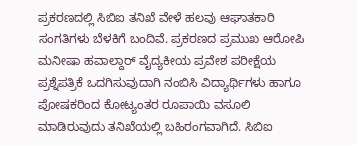ಪ್ರಕರಣದಲ್ಲಿ ಸಿಬಿಐ ತನಿಖೆ ವೇಳೆ ಹಲವು ಆಘಾತಕಾರಿ ಸಂಗತಿಗಳು ಬೆಳಕಿಗೆ ಬಂದಿವೆ. ಪ್ರಕರಣದ ಪ್ರಮುಖ ಆರೋಪಿ ಮನೀಷಾ ಹವಾಲ್ದಾರ್ ವೈದ್ಯಕೀಯ ಪ್ರವೇಶ ಪರೀಕ್ಷೆಯ ಪ್ರಶ್ನೆಪತ್ರಿಕೆ ಒದಗಿಸುವುದಾಗಿ ನಂಬಿಸಿ ವಿದ್ಯಾರ್ಥಿಗಳು ಹಾಗೂ ಪೋಷಕರಿಂದ ಕೋಟ್ಯಂತರ ರೂಪಾಯಿ ವಸೂಲಿ ಮಾಡಿರುವುದು ತನಿಖೆಯಲ್ಲಿ ಬಹಿರಂಗವಾಗಿದೆ. ಸಿಬಿಐ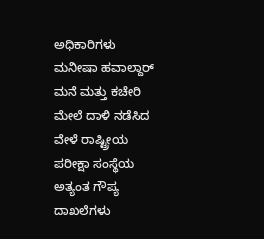ಅಧಿಕಾರಿಗಳು ಮನೀಷಾ ಹವಾಲ್ದಾರ್ ಮನೆ ಮತ್ತು ಕಚೇರಿ ಮೇಲೆ ದಾಳಿ ನಡೆಸಿದ ವೇಳೆ ರಾಷ್ಟ್ರೀಯ ಪರೀಕ್ಷಾ ಸಂಸ್ಥೆಯ ಅತ್ಯಂತ ಗೌಪ್ಯ ದಾಖಲೆಗಳು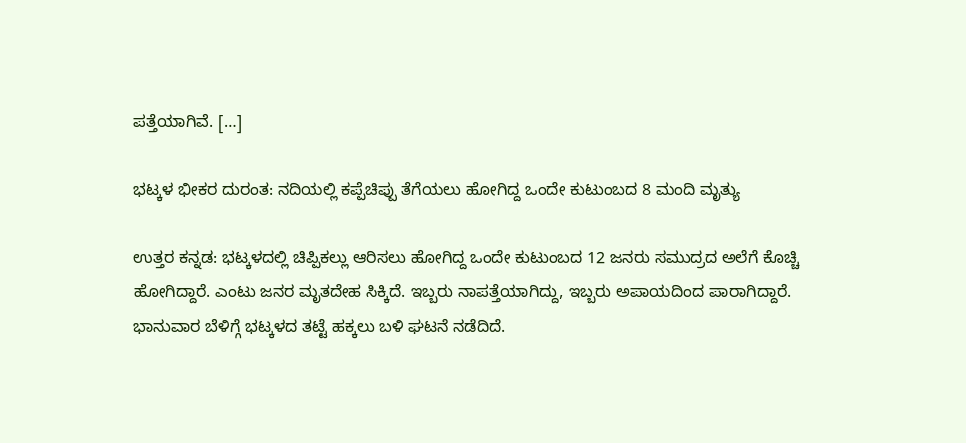ಪತ್ತೆಯಾಗಿವೆ. […]

ಭಟ್ಕಳ ಭೀಕರ ದುರಂತ: ನದಿಯಲ್ಲಿ ಕಪ್ಪೆಚಿಪ್ಪು ತೆಗೆಯಲು ಹೋಗಿದ್ದ ಒಂದೇ ಕುಟುಂಬದ 8 ಮಂದಿ ಮೃತ್ಯು

ಉತ್ತರ ಕನ್ನಡ: ಭಟ್ಕಳದಲ್ಲಿ ಚಿಪ್ಪಿಕಲ್ಲು ಆರಿಸಲು ಹೋಗಿದ್ದ ಒಂದೇ ಕುಟುಂಬದ 12 ಜನರು ಸಮುದ್ರದ ಅಲೆಗೆ ಕೊಚ್ಚಿ ಹೋಗಿದ್ದಾರೆ. ಎಂಟು ಜನರ ಮೃತದೇಹ ಸಿಕ್ಕಿದೆ. ಇಬ್ಬರು ನಾಪತ್ತೆಯಾಗಿದ್ದು, ಇಬ್ಬರು ಅಪಾಯದಿಂದ ಪಾರಾಗಿದ್ದಾರೆ. ಭಾನುವಾರ ಬೆಳಿಗ್ಗೆ ಭಟ್ಕಳದ ತಟ್ಟೆ ಹಕ್ಕಲು ಬಳಿ ಘಟನೆ ನಡೆದಿದೆ.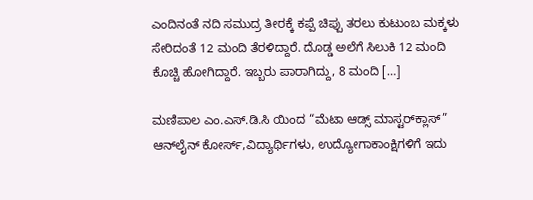ಎಂದಿನಂತೆ ನದಿ ಸಮುದ್ರ ತೀರಕ್ಕೆ ಕಪ್ಪೆ ಚಿಪ್ಪು ತರಲು ಕುಟುಂಬ ಮಕ್ಕಳು ಸೇರಿದಂತೆ 12 ಮಂದಿ ತೆರಳಿದ್ದಾರೆ. ದೊಡ್ಡ ಅಲೆಗೆ ಸಿಲುಕಿ 12 ಮಂದಿ ಕೊಚ್ಚಿ ಹೋಗಿದ್ದಾರೆ. ಇಬ್ಬರು ಪಾರಾಗಿದ್ದು, 8 ಮಂದಿ […]

ಮಣಿಪಾಲ ಎಂ.ಎಸ್.ಡಿ.ಸಿ ಯಿಂದ “ಮೆಟಾ ಆಡ್ಸ್ ಮಾಸ್ಟರ್‌ಕ್ಲಾಸ್” ಆನ್‌ಲೈನ್ ಕೋರ್ಸ್‌,ವಿದ್ಯಾರ್ಥಿಗಳು, ಉದ್ಯೋಗಾಕಾಂಕ್ಷಿಗಳಿಗೆ ಇದು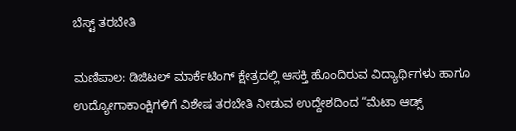ಬೆಸ್ಟ್ ತರಬೇತಿ

ಮಣಿಪಾಲ: ಡಿಜಿಟಲ್ ಮಾರ್ಕೆಟಿಂಗ್ ಕ್ಷೇತ್ರದಲ್ಲಿ ಆಸಕ್ತಿ ಹೊಂದಿರುವ ವಿದ್ಯಾರ್ಥಿಗಳು ಹಾಗೂ ಉದ್ಯೋಗಾಕಾಂಕ್ಷಿಗಳಿಗೆ ವಿಶೇಷ ತರಬೇತಿ ನೀಡುವ ಉದ್ದೇಶದಿಂದ “ಮೆಟಾ ಆಡ್ಸ್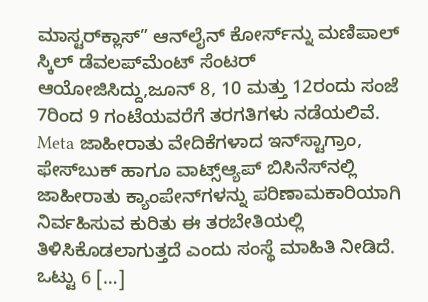ಮಾಸ್ಟರ್‌ಕ್ಲಾಸ್” ಆನ್‌ಲೈನ್ ಕೋರ್ಸ್‌ನ್ನು ಮಣಿಪಾಲ್ ಸ್ಕಿಲ್ ಡೆವಲಪ್‌ಮೆಂಟ್ ಸೆಂಟರ್ ಆಯೋಜಿಸಿದ್ದು,ಜೂನ್ 8, 10 ಮತ್ತು 12ರಂದು ಸಂಜೆ 7ರಿಂದ 9 ಗಂಟೆಯವರೆಗೆ ತರಗತಿಗಳು ನಡೆಯಲಿವೆ. Meta ಜಾಹೀರಾತು ವೇದಿಕೆಗಳಾದ ಇನ್‌ಸ್ಟಾಗ್ರಾಂ, ಫೇಸ್‌ಬುಕ್ ಹಾಗೂ ವಾಟ್ಸ್ಆ್ಯಪ್ ಬಿಸಿನೆಸ್‌ನಲ್ಲಿ ಜಾಹೀರಾತು ಕ್ಯಾಂಪೇನ್‌ಗಳನ್ನು ಪರಿಣಾಮಕಾರಿಯಾಗಿ ನಿರ್ವಹಿಸುವ ಕುರಿತು ಈ ತರಬೇತಿಯಲ್ಲಿ ತಿಳಿಸಿಕೊಡಲಾಗುತ್ತದೆ ಎಂದು ಸಂಸ್ಥೆ ಮಾಹಿತಿ ನೀಡಿದೆ. ಒಟ್ಟು 6 […]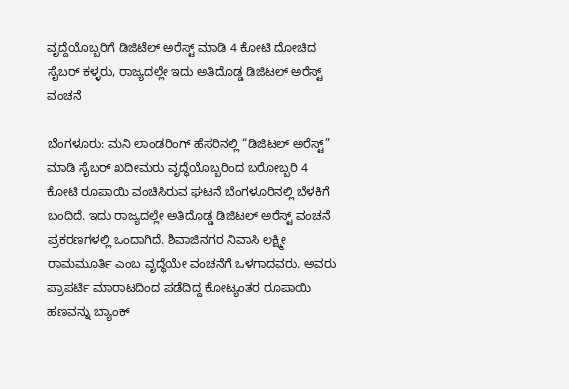ವೃದ್ದೆಯೊಬ್ಬರಿಗೆ ಡಿಜಿಟೆಲ್ ಅರೆಸ್ಟ್ ಮಾಡಿ 4 ಕೋಟಿ ದೋಚಿದ ಸೈಬರ್ ಕಳ್ಳರು, ರಾಜ್ಯದಲ್ಲೇ ಇದು ಅತಿದೊಡ್ಡ ಡಿಜಿಟಲ್ ಅರೆಸ್ಟ್ ವಂಚನೆ

ಬೆಂಗಳೂರು: ಮನಿ ಲಾಂಡರಿಂಗ್ ಹೆಸರಿನಲ್ಲಿ “ಡಿಜಿಟಲ್ ಅರೆಸ್ಟ್” ಮಾಡಿ ಸೈಬರ್ ಖದೀಮರು ವೃದ್ಧೆಯೊಬ್ಬರಿಂದ ಬರೋಬ್ಬರಿ 4 ಕೋಟಿ ರೂಪಾಯಿ ವಂಚಿಸಿರುವ ಘಟನೆ ಬೆಂಗಳೂರಿನಲ್ಲಿ ಬೆಳಕಿಗೆ ಬಂದಿದೆ. ಇದು ರಾಜ್ಯದಲ್ಲೇ ಅತಿದೊಡ್ಡ ಡಿಜಿಟಲ್ ಅರೆಸ್ಟ್ ವಂಚನೆ ಪ್ರಕರಣಗಳಲ್ಲಿ ಒಂದಾಗಿದೆ. ಶಿವಾಜಿನಗರ ನಿವಾಸಿ ಲಕ್ಷ್ಮೀ ರಾಮಮೂರ್ತಿ ಎಂಬ ವೃದ್ಧೆಯೇ ವಂಚನೆಗೆ ಒಳಗಾದವರು. ಅವರು ಪ್ರಾಪರ್ಟಿ ಮಾರಾಟದಿಂದ ಪಡೆದಿದ್ದ ಕೋಟ್ಯಂತರ ರೂಪಾಯಿ ಹಣವನ್ನು ಬ್ಯಾಂಕ್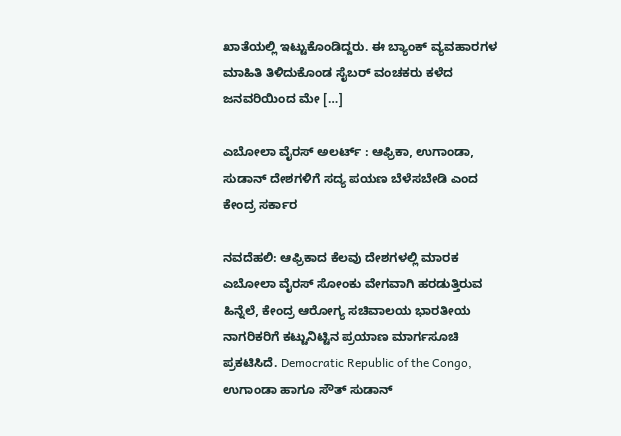ಖಾತೆಯಲ್ಲಿ ಇಟ್ಟುಕೊಂಡಿದ್ದರು. ಈ ಬ್ಯಾಂಕ್ ವ್ಯವಹಾರಗಳ ಮಾಹಿತಿ ತಿಳಿದುಕೊಂಡ ಸೈಬರ್ ವಂಚಕರು ಕಳೆದ ಜನವರಿಯಿಂದ ಮೇ […]

ಎಬೋಲಾ ವೈರಸ್ ಅಲರ್ಟ್ : ಆಫ್ರಿಕಾ, ಉಗಾಂಡಾ, ಸುಡಾನ್ ದೇಶಗಳಿಗೆ ಸದ್ಯ ಪಯಣ ಬೆಳೆಸಬೇಡಿ ಎಂದ ಕೇಂದ್ರ ಸರ್ಕಾರ

ನವದೆಹಲಿ: ಆಫ್ರಿಕಾದ ಕೆಲವು ದೇಶಗಳಲ್ಲಿ ಮಾರಕ ಎಬೋಲಾ ವೈರಸ್ ಸೋಂಕು ವೇಗವಾಗಿ ಹರಡುತ್ತಿರುವ ಹಿನ್ನೆಲೆ, ಕೇಂದ್ರ ಆರೋಗ್ಯ ಸಚಿವಾಲಯ ಭಾರತೀಯ ನಾಗರಿಕರಿಗೆ ಕಟ್ಟುನಿಟ್ಟಿನ ಪ್ರಯಾಣ ಮಾರ್ಗಸೂಚಿ ಪ್ರಕಟಿಸಿದೆ. Democratic Republic of the Congo, ಉಗಾಂಡಾ ಹಾಗೂ ಸೌತ್ ಸುಡಾನ್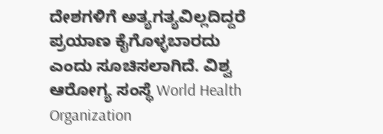ದೇಶಗಳಿಗೆ ಅತ್ಯಗತ್ಯವಿಲ್ಲದಿದ್ದರೆ ಪ್ರಯಾಣ ಕೈಗೊಳ್ಳಬಾರದು ಎಂದು ಸೂಚಿಸಲಾಗಿದೆ. ವಿಶ್ವ ಆರೋಗ್ಯ ಸಂಸ್ಥೆ World Health Organization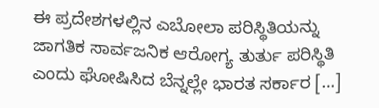ಈ ಪ್ರದೇಶಗಳಲ್ಲಿನ ಎಬೋಲಾ ಪರಿಸ್ಥಿತಿಯನ್ನು ಜಾಗತಿಕ ಸಾರ್ವಜನಿಕ ಆರೋಗ್ಯ ತುರ್ತು ಪರಿಸ್ಥಿತಿ ಎಂದು ಘೋಷಿಸಿದ ಬೆನ್ನಲ್ಲೇ ಭಾರತ ಸರ್ಕಾರ […]